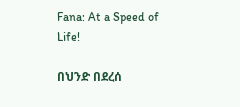Fana: At a Speed of Life!

በህንድ በደረሰ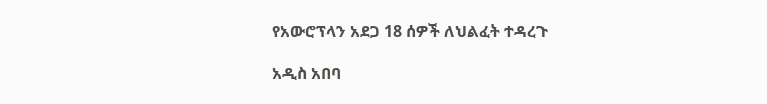የአውሮፕላን አደጋ 18 ሰዎች ለህልፈት ተዳረጉ

አዲስ አበባ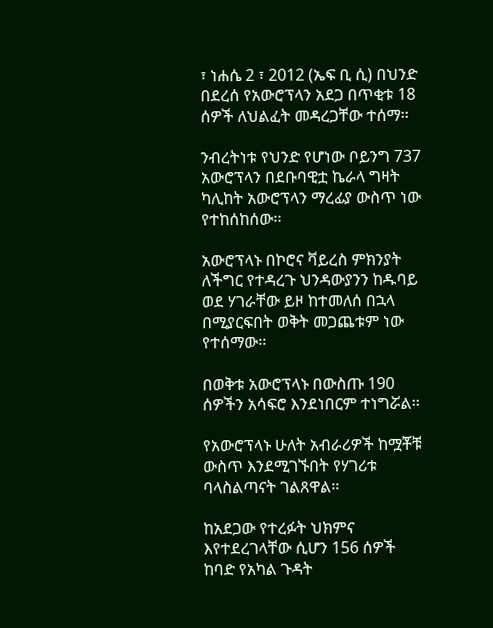፣ ነሐሴ 2 ፣ 2012 (ኤፍ ቢ ሲ) በህንድ በደረሰ የአውሮፕላን አደጋ በጥቂቱ 18 ሰዎች ለህልፈት መዳረጋቸው ተሰማ፡፡

ንብረትነቱ የህንድ የሆነው ቦይንግ 737 አውሮፕላን በደቡባዊቷ ኬራላ ግዛት ካሊከት አውሮፕላን ማረፊያ ውስጥ ነው የተከሰከሰው፡፡

አውሮፕላኑ በኮሮና ቫይረስ ምክንያት ለችግር የተዳረጉ ህንዳውያንን ከዱባይ ወደ ሃገራቸው ይዞ ከተመለሰ በኋላ በሚያርፍበት ወቅት መጋጨቱም ነው የተሰማው፡፡

በወቅቱ አውሮፕላኑ በውስጡ 190 ሰዎችን አሳፍሮ እንደነበርም ተነግሯል፡፡

የአውሮፕላኑ ሁለት አብራሪዎች ከሟቾቹ ውስጥ እንደሚገኙበት የሃገሪቱ ባላስልጣናት ገልጸዋል፡፡

ከአደጋው የተረፉት ህክምና እየተደረገላቸው ሲሆን 156 ሰዎች ከባድ የአካል ጉዳት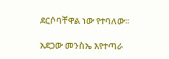ደርሶባቸዋል ነው የተባለው፡፡

አደጋው መንስኤ እየተጣራ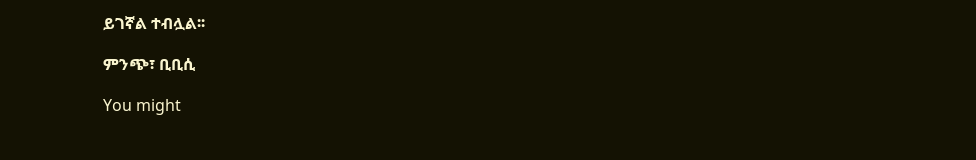ይገኛል ተብሏል፡፡

ምንጭ፣ ቢቢሲ

You might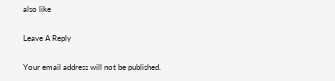also like

Leave A Reply

Your email address will not be published.